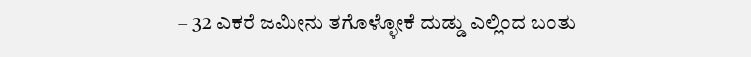– 32 ಎಕರೆ ಜಮೀನು ತಗೊಳ್ಳೋಕೆ ದುಡ್ಡು ಎಲ್ಲಿಂದ ಬಂತು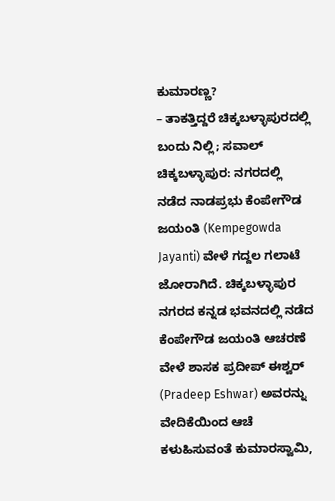ಕುಮಾರಣ್ಣ?
– ತಾಕತ್ತಿದ್ದರೆ ಚಿಕ್ಕಬಳ್ಳಾಪುರದಲ್ಲಿ ಬಂದು ನಿಲ್ಲಿ; ಸವಾಲ್
ಚಿಕ್ಕಬಳ್ಳಾಪುರ: ನಗರದಲ್ಲಿ ನಡೆದ ನಾಡಪ್ರಭು ಕೆಂಪೇಗೌಡ ಜಯಂತಿ (Kempegowda Jayanti) ವೇಳೆ ಗದ್ದಲ ಗಲಾಟೆ ಜೋರಾಗಿದೆ. ಚಿಕ್ಕಬಳ್ಳಾಪುರ ನಗರದ ಕನ್ನಡ ಭವನದಲ್ಲಿ ನಡೆದ ಕೆಂಪೇಗೌಡ ಜಯಂತಿ ಆಚರಣೆ ವೇಳೆ ಶಾಸಕ ಪ್ರದೀಪ್ ಈಶ್ವರ್ (Pradeep Eshwar) ಅವರನ್ನು ವೇದಿಕೆಯಿಂದ ಆಚೆ ಕಳುಹಿಸುವಂತೆ ಕುಮಾರಸ್ವಾಮಿ,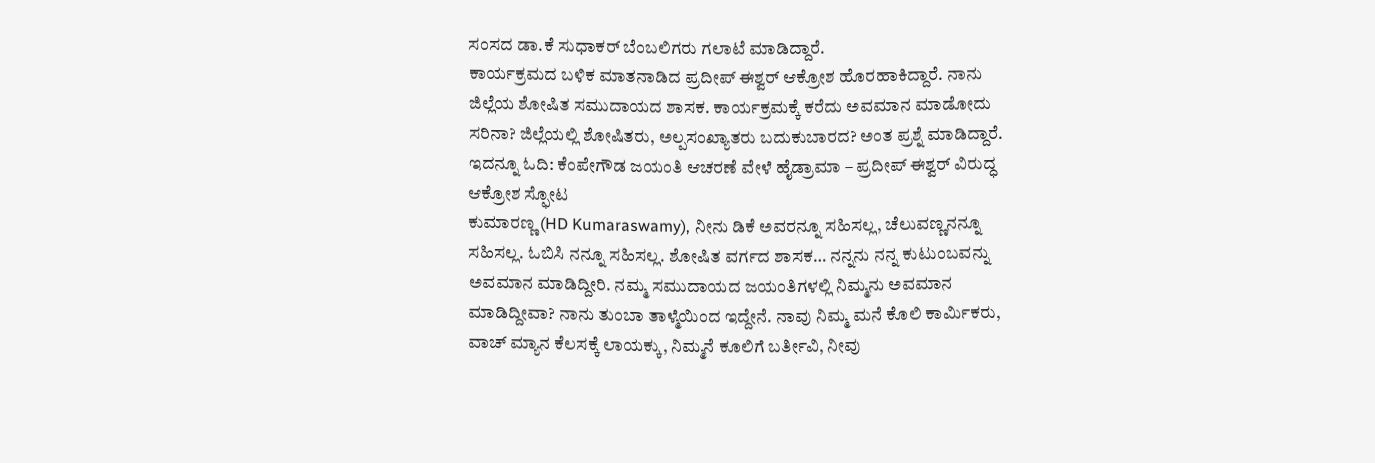ಸಂಸದ ಡಾ.ಕೆ ಸುಧಾಕರ್ ಬೆಂಬಲಿಗರು ಗಲಾಟೆ ಮಾಡಿದ್ದಾರೆ.
ಕಾರ್ಯಕ್ರಮದ ಬಳಿಕ ಮಾತನಾಡಿದ ಪ್ರದೀಪ್ ಈಶ್ವರ್ ಆಕ್ರೋಶ ಹೊರಹಾಕಿದ್ದಾರೆ. ನಾನು ಜಿಲ್ಲೆಯ ಶೋಷಿತ ಸಮುದಾಯದ ಶಾಸಕ. ಕಾರ್ಯಕ್ರಮಕ್ಕೆ ಕರೆದು ಅವಮಾನ ಮಾಡೋದು ಸರಿನಾ? ಜಿಲ್ಲೆಯಲ್ಲಿ ಶೋಷಿತರು, ಅಲ್ಪಸಂಖ್ಯಾತರು ಬದುಕುಬಾರದ? ಅಂತ ಪ್ರಶ್ನೆ ಮಾಡಿದ್ದಾರೆ. ಇದನ್ನೂ ಓದಿ: ಕೆಂಪೇಗೌಡ ಜಯಂತಿ ಆಚರಣೆ ವೇಳೆ ಹೈಡ್ರಾಮಾ – ಪ್ರದೀಪ್ ಈಶ್ವರ್ ವಿರುದ್ಧ ಆಕ್ರೋಶ ಸ್ಫೋಟ
ಕುಮಾರಣ್ಣ (HD Kumaraswamy), ನೀನು ಡಿಕೆ ಅವರನ್ನೂ ಸಹಿಸಲ್ಲ, ಚೆಲುವಣ್ಣನನ್ನೂ ಸಹಿಸಲ್ಲ. ಓಬಿಸಿ ನನ್ನೂ ಸಹಿಸಲ್ಲ. ಶೋಷಿತ ವರ್ಗದ ಶಾಸಕ… ನನ್ನನು ನನ್ನ ಕುಟುಂಬವನ್ನು ಅವಮಾನ ಮಾಡಿದ್ದೀರಿ. ನಮ್ಮ ಸಮುದಾಯದ ಜಯಂತಿಗಳಲ್ಲಿ ನಿಮ್ಮನು ಅವಮಾನ ಮಾಡಿದ್ದೀವಾ? ನಾನು ತುಂಬಾ ತಾಳ್ಮೆಯಿಂದ ಇದ್ದೇನೆ. ನಾವು ನಿಮ್ಮ ಮನೆ ಕೊಲಿ ಕಾರ್ಮಿಕರು, ವಾಚ್ ಮ್ಯಾನ ಕೆಲಸಕ್ಕೆ ಲಾಯಕ್ಕು, ನಿಮ್ಮನೆ ಕೂಲಿಗೆ ಬರ್ತೀವಿ, ನೀವು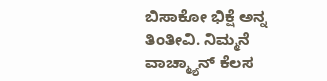ಬಿಸಾಕೋ ಭಿಕ್ಷೆ ಅನ್ನ ತಿಂತೀವಿ. ನಿಮ್ಮನೆ ವಾಚ್ಮ್ಯಾನ್ ಕೆಲಸ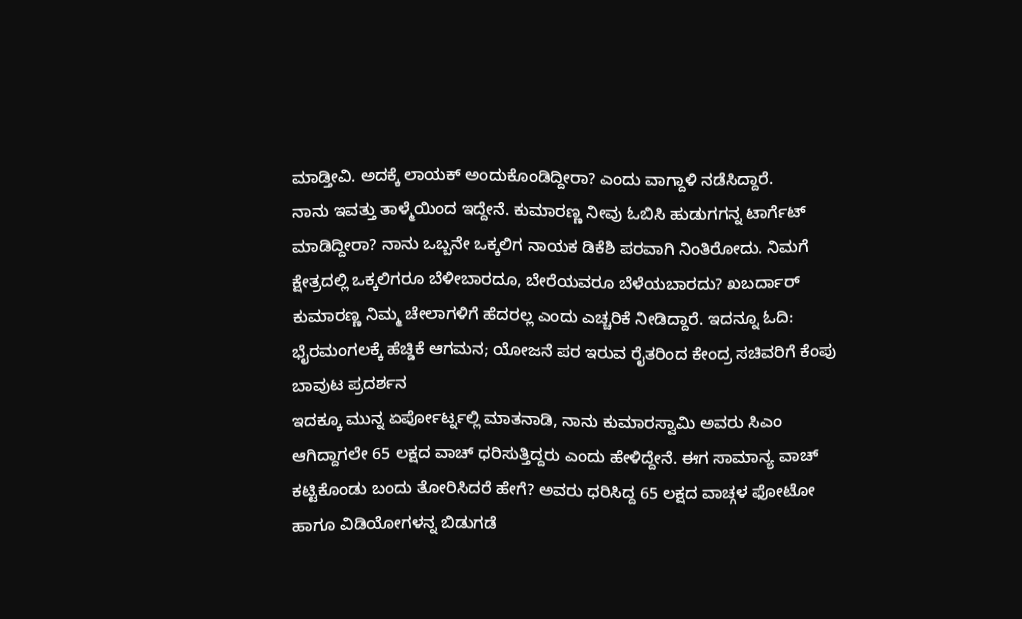ಮಾಡ್ತೀವಿ. ಅದಕ್ಕೆ ಲಾಯಕ್ ಅಂದುಕೊಂಡಿದ್ದೀರಾ? ಎಂದು ವಾಗ್ದಾಳಿ ನಡೆಸಿದ್ದಾರೆ.
ನಾನು ಇವತ್ತು ತಾಳ್ಮೆಯಿಂದ ಇದ್ದೇನೆ. ಕುಮಾರಣ್ಣ ನೀವು ಓಬಿಸಿ ಹುಡುಗಗನ್ನ ಟಾರ್ಗೆಟ್ ಮಾಡಿದ್ದೀರಾ? ನಾನು ಒಬ್ಬನೇ ಒಕ್ಕಲಿಗ ನಾಯಕ ಡಿಕೆಶಿ ಪರವಾಗಿ ನಿಂತಿರೋದು. ನಿಮಗೆ ಕ್ಷೇತ್ರದಲ್ಲಿ ಒಕ್ಕಲಿಗರೂ ಬೆಳೀಬಾರದೂ, ಬೇರೆಯವರೂ ಬೆಳೆಯಬಾರದು? ಖಬರ್ದಾರ್ ಕುಮಾರಣ್ಣ ನಿಮ್ಮ ಚೇಲಾಗಳಿಗೆ ಹೆದರಲ್ಲ ಎಂದು ಎಚ್ಚರಿಕೆ ನೀಡಿದ್ದಾರೆ. ಇದನ್ನೂ ಓದಿ: ಭೈರಮಂಗಲಕ್ಕೆ ಹೆಚ್ಡಿಕೆ ಆಗಮನ; ಯೋಜನೆ ಪರ ಇರುವ ರೈತರಿಂದ ಕೇಂದ್ರ ಸಚಿವರಿಗೆ ಕೆಂಪು ಬಾವುಟ ಪ್ರದರ್ಶನ
ಇದಕ್ಕೂ ಮುನ್ನ ಏರ್ಪೋರ್ಟ್ನಲ್ಲಿ ಮಾತನಾಡಿ, ನಾನು ಕುಮಾರಸ್ವಾಮಿ ಅವರು ಸಿಎಂ ಆಗಿದ್ದಾಗಲೇ 65 ಲಕ್ಷದ ವಾಚ್ ಧರಿಸುತ್ತಿದ್ದರು ಎಂದು ಹೇಳಿದ್ದೇನೆ. ಈಗ ಸಾಮಾನ್ಯ ವಾಚ್ ಕಟ್ಟಿಕೊಂಡು ಬಂದು ತೋರಿಸಿದರೆ ಹೇಗೆ? ಅವರು ಧರಿಸಿದ್ದ 65 ಲಕ್ಷದ ವಾಚ್ಗಳ ಫೋಟೋ ಹಾಗೂ ವಿಡಿಯೋಗಳನ್ನ ಬಿಡುಗಡೆ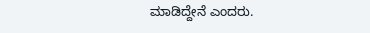ಮಾಡಿದ್ದೇನೆ ಎಂದರು.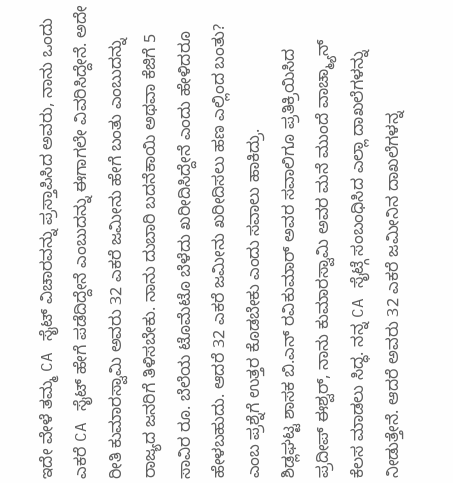ಇದೇ ವೇಳೆ ತಮ್ಮ CA ಸೈಟ್ ವಿಚಾರವನ್ನು ಪ್ರಸ್ತಾಪಿಸಿದ ಅವರು, ನಾನು ಒಂದು ಎಕರೆ CA ಸೈಟ್ ಹೇಗೆ ಪಡೆದಿದ್ದೇನೆ ಎಂಬುದನ್ನು ಈಗಾಗಲೇ ವಿವರಿಸಿದ್ದೇನೆ. ಅದೇ ರೀತಿ ಕುಮಾರಸ್ವಾಮಿ ಅವರು 32 ಎಕರೆ ಜಮೀನು ಹೇಗೆ ಬಂತು ಎಂಬುದನ್ನು ರಾಜ್ಯದ ಜನರಿಗೆ ತಿಳಿಸಬೇಕು. ನಾನು ದುಬಾರಿ ಬದನೆಕಾಯಿ ಅಥವಾ ಕೆಜಿಗೆ 5 ಸಾವಿರ ರೂ. ಬೆಲೆಯ ಟೊಮೆಟೊ ಬೆಳೆದು ಖರೀದಿಸಿದ್ದೇನೆ ಎಂದು ಹೇಳಿದರೂ ಹೇಳಬಹುದು. ಆದರೆ 32 ಎಕರೆ ಜಮೀನು ಖರೀದಿಸಲು ಹಣ ಎಲ್ಲಿಂದ ಬಂತು? ಎಂಬ ಪ್ರಶ್ನೆಗೆ ಉತ್ತರ ಕೊಡಬೇಕು ಎಂದು ಸವಾಲು ಹಾಕಿದ್ರು.
ಶಿಡ್ಲಘಟ್ಟ ಶಾಸಕ ಬಿ.ಎನ್ ರವಿಕುಮಾರ್ ಅವರ ಸವಾಲಿಗೂ ಪ್ರತಿಕ್ರಿಯಿಸಿದ ಪ್ರದೀಪ್ ಈಶ್ವರ್, ನಾನು ಕುಮಾರಸ್ವಾಮಿ ಅವರ ಮನೆ ಮುಂದೆ ವಾಚ್ಮ್ಯಾನ್ ಕೆಲಸ ಮಾಡಲು ಸಿದ್ಧ. ನನ್ನ CA ಸೈಟ್ಗೆ ಸಂಬಂಧಿಸಿದ ಎಲ್ಲಾ ದಾಖಲೆಗಳನ್ನು ನೀಡುತ್ತೇನೆ. ಆದರೆ ಅವರು 32 ಎಕರೆ ಜಮೀನಿನ ದಾಖಲೆಗಳನ್ನ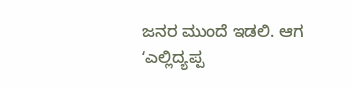ಜನರ ಮುಂದೆ ಇಡಲಿ. ಆಗ ʻಎಲ್ಲಿದ್ಯಪ್ಪ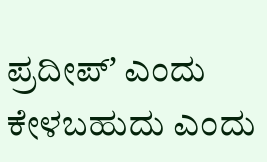ಪ್ರದೀಪ್ʼ ಎಂದು ಕೇಳಬಹುದು ಎಂದು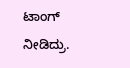ಟಾಂಗ್ ನೀಡಿದ್ರು.